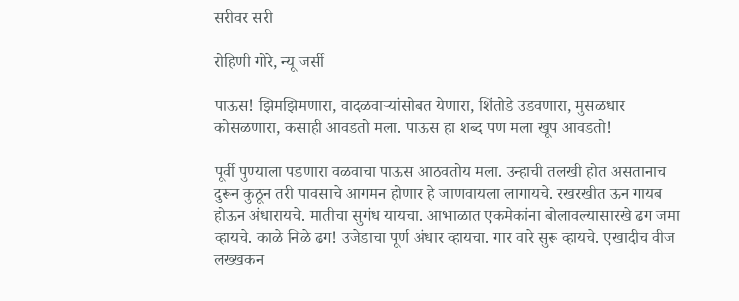सरीवर सरी

रोहिणी गोरे, न्यू जर्सी

पाऊस! झिमझिमणारा, वादळवाऱ्यांसोबत येणारा, शिंतोडे उडवणारा, मुसळधार कोसळणारा, कसाही आवडतो मला. पाऊस हा शब्द पण मला खूप आवडतो!

पूर्वी पुण्याला पडणारा वळवाचा पाऊस आठवतोय मला. उन्हाची तलखी होत असतानाच दुरून कुठून तरी पावसाचे आगमन होणार हे जाणवायला लागायचे. रखरखीत ऊन गायब होऊन अंधारायचे. मातीचा सुगंध यायचा. आभाळात एकमेकांना बोलावल्यासारखे ढग जमा व्हायचे. काळे निळे ढग! उजेडाचा पूर्ण अंधार व्हायचा. गार वारे सुरू व्हायचे. एखादीच वीज लख्खकन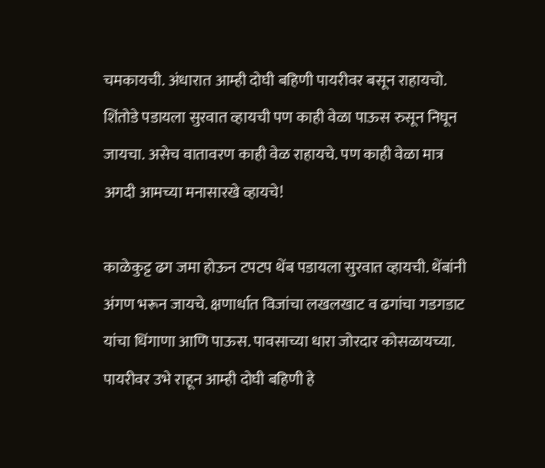चमकायची. अंधारात आम्ही दोघी बहिणी पायरीवर बसून राहायचो. शिंतोडे पडायला सुरवात व्हायची पण काही वेळा पाऊस रुसून निघून जायचा. असेच वातावरण काही वेळ राहायचे. पण काही वेळा मात्र अगदी आमच्या मनासारखे व्हायचे!

काळेकुट्ट ढग जमा होऊन टपटप थेंब पडायला सुरवात व्हायची. थेंबांनी अंगण भरून जायचे. क्षणार्धात विजांचा लखलखाट व ढगांचा गडगडाट यांचा धिंगाणा आणि पाऊस. पावसाच्या धारा जोरदार कोसळायच्या. पायरीवर उभे राहून आम्ही दोघी बहिणी हे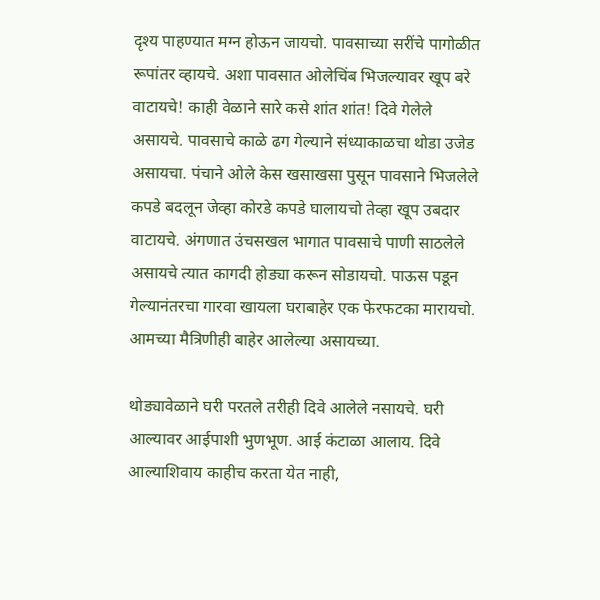दृश्य पाहण्यात मग्न होऊन जायचो. पावसाच्या सरींचे पागोळीत रूपांतर व्हायचे. अशा पावसात ओलेचिंब भिजल्यावर खूप बरे वाटायचे! काही वेळाने सारे कसे शांत शांत! दिवे गेलेले असायचे. पावसाचे काळे ढग गेल्याने संध्याकाळचा थोडा उजेड असायचा. पंचाने ओले केस खसाखसा पुसून पावसाने भिजलेले कपडे बदलून जेव्हा कोरडे कपडे घालायचो तेव्हा खूप उबदार वाटायचे. अंगणात उंचसखल भागात पावसाचे पाणी साठलेले असायचे त्यात कागदी होड्या करून सोडायचो. पाऊस पडून गेल्यानंतरचा गारवा खायला घराबाहेर एक फेरफटका मारायचो. आमच्या मैत्रिणीही बाहेर आलेल्या असायच्या.

थोड्यावेळाने घरी परतले तरीही दिवे आलेले नसायचे. घरी आल्यावर आईपाशी भुणभूण. आई कंटाळा आलाय. दिवे आल्याशिवाय काहीच करता येत नाही,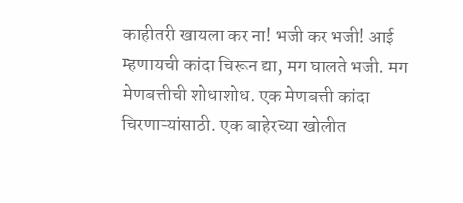काहीतरी खायला कर ना! भजी कर भजी! आई म्हणायची कांदा चिरून द्या, मग घालते भजी. मग मेणबत्तीची शोधाशोध. एक मेणबत्ती कांदा चिरणाऱ्यांसाठी. एक बाहेरच्या खोलीत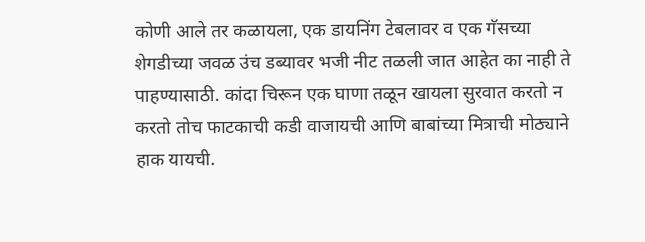कोणी आले तर कळायला, एक डायनिंग टेबलावर व एक गॅसच्या शेगडीच्या जवळ उंच डब्यावर भजी नीट तळली जात आहेत का नाही ते पाहण्यासाठी. कांदा चिरून एक घाणा तळून खायला सुरवात करतो न करतो तोच फाटकाची कडी वाजायची आणि बाबांच्या मित्राची मोठ्याने हाक यायची.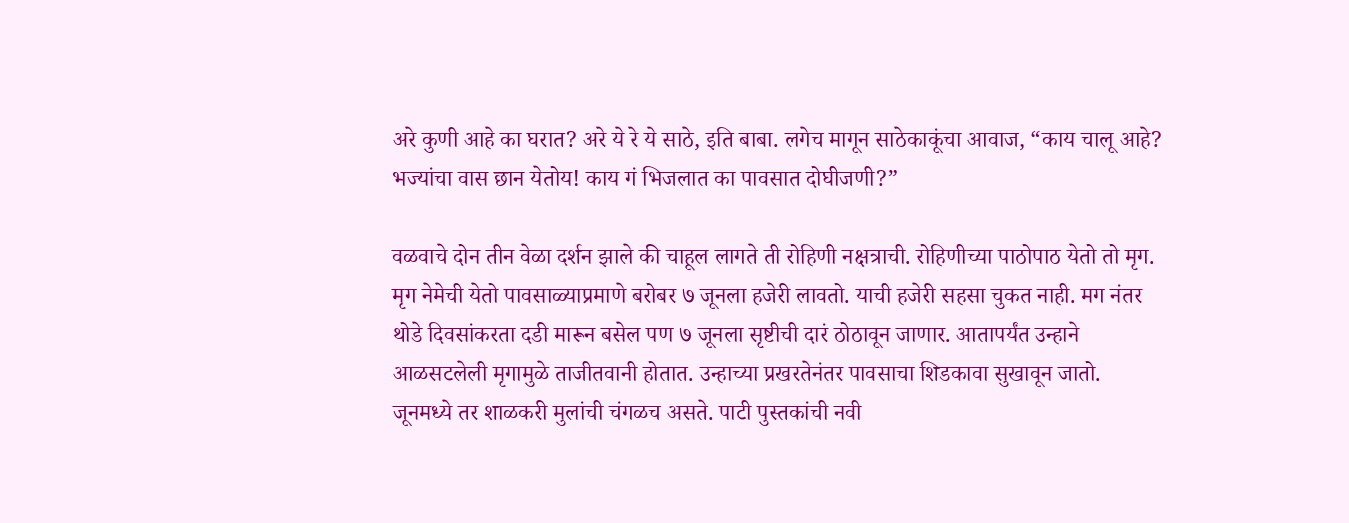अरे कुणी आहे का घरात? अरे ये रे ये साठे, इति बाबा. लगेच मागून साठेकाकूंचा आवाज, “काय चालू आहे? भज्यांचा वास छान येतोय! काय गं भिजलात का पावसात दोघीजणी?”

वळवाचे दोन तीन वेळा दर्शन झाले की चाहूल लागते ती रोहिणी नक्षत्राची. रोहिणीच्या पाठोपाठ येतो तो मृग. मृग नेमेची येतो पावसाळ्याप्रमाणे बरोबर ७ जूनला हजेरी लावतो. याची हजेरी सहसा चुकत नाही. मग नंतर थोडे दिवसांकरता दडी मारून बसेल पण ७ जूनला सृष्टीची दारं ठोठावून जाणार. आतापर्यंत उन्हाने आळसटलेली मृगामुळे ताजीतवानी होतात. उन्हाच्या प्रखरतेनंतर पावसाचा शिडकावा सुखावून जातो. जूनमध्ये तर शाळकरी मुलांची चंगळच असते. पाटी पुस्तकांची नवी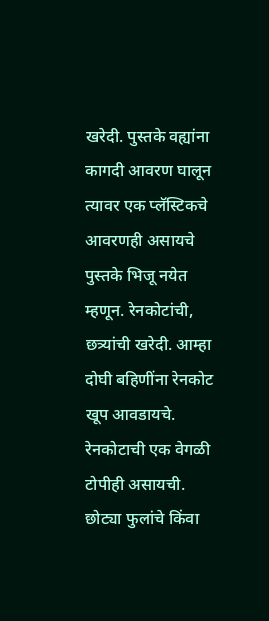खरेदी. पुस्तके वह्यांना कागदी आवरण घालून त्यावर एक प्लॅस्टिकचे आवरणही असायचे पुस्तके भिजू नयेत म्हणून. रेनकोटांची, छत्र्यांची खरेदी. आम्हा दोघी बहिणींना रेनकोट खूप आवडायचे. रेनकोटाची एक वेगळी टोपीही असायची. छोट्या फुलांचे किंवा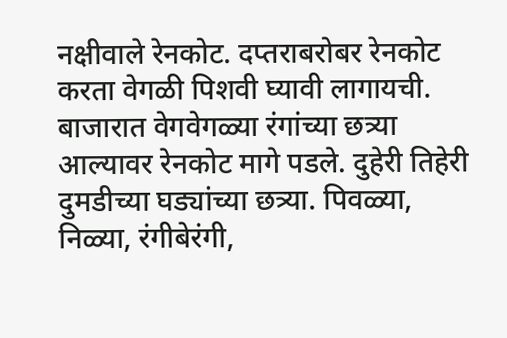नक्षीवाले रेनकोट. दप्तराबरोबर रेनकोट करता वेगळी पिशवी घ्यावी लागायची. बाजारात वेगवेगळ्या रंगांच्या छत्र्या आल्यावर रेनकोट मागे पडले. दुहेरी तिहेरी दुमडीच्या घड्यांच्या छत्र्या. पिवळ्या, निळ्या, रंगीबेरंगी,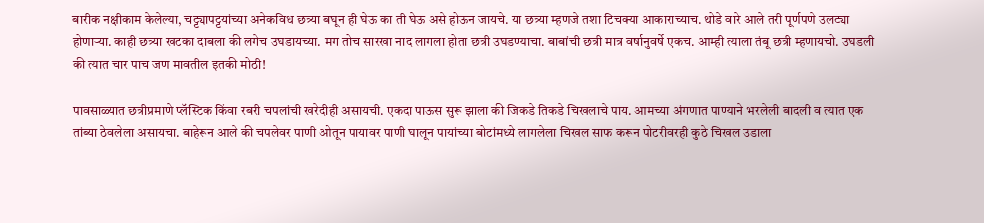बारीक नक्षीकाम केलेल्या, चट्ट्यापट्टयांच्या अनेकविध छत्र्या बघून ही घेऊ का ती घेऊ असे होऊन जायचे. या छत्र्या म्हणजे तशा टिचक्या आकाराच्याच. थोडे वारे आले तरी पूर्णपणे उलट्या होणाऱ्या. काही छत्र्या खटका दाबला की लगेच उघडायच्या. मग तोच सारखा नाद लागला होता छत्री उघडण्याचा. बाबांची छत्री मात्र वर्षानुवर्षे एकच. आम्ही त्याला तंबू छत्री म्हणायचो. उघडली की त्यात चार पाच जण मावतील इतकी मोठी!

पावसाळ्यात छत्रीप्रमाणे प्लॅस्टिक किंवा रबरी चपलांची खरेदीही असायची. एकदा पाऊस सुरू झाला की जिकडे तिकडे चिखलाचे पाय. आमच्या अंगणात पाण्याने भरलेली बादली व त्यात एक तांब्या ठेवलेला असायचा. बाहेरून आले की चपलेवर पाणी ओतून पायावर पाणी घालून पायांच्या बोटांमध्ये लागलेला चिखल साफ करून पोटरीवरही कुठे चिखल उडाला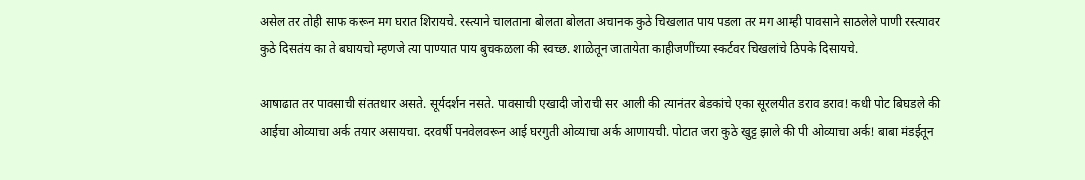असेल तर तोही साफ करून मग घरात शिरायचे. रस्त्याने चालताना बोलता बोलता अचानक कुठे चिखलात पाय पडला तर मग आम्ही पावसाने साठलेले पाणी रस्त्यावर कुठे दिसतंय का ते बघायचो म्हणजे त्या पाण्यात पाय बुचकळला की स्वच्छ. शाळेतून जातायेता काहीजणींच्या स्कर्टवर चिखलांचे ठिपके दिसायचे.

आषाढात तर पावसाची संततधार असते. सूर्यदर्शन नसते. पावसाची एखादी जोराची सर आली की त्यानंतर बेडकांचे एका सूरलयीत डराव डराव! कधी पोट बिघडले की आईचा ओव्याचा अर्क तयार असायचा. दरवर्षी पनवेलवरून आई घरगुती ओव्याचा अर्क आणायची. पोटात जरा कुठे खुट्ट झाले की पी ओव्याचा अर्क! बाबा मंडईतून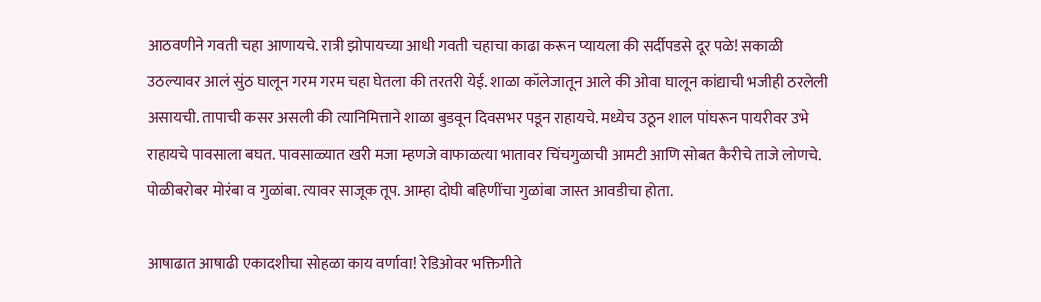आठवणीने गवती चहा आणायचे. रात्री झोपायच्या आधी गवती चहाचा काढा करून प्यायला की सर्दीपडसे दूर पळे! सकाळी उठल्यावर आलं सुंठ घालून गरम गरम चहा घेतला की तरतरी येई. शाळा कॉलेजातून आले की ओवा घालून कांद्याची भजीही ठरलेली असायची. तापाची कसर असली की त्यानिमित्ताने शाळा बुडवून दिवसभर पडून राहायचे. मध्येच उठून शाल पांघरून पायरीवर उभे राहायचे पावसाला बघत. पावसाळ्यात खरी मजा म्हणजे वाफाळत्या भातावर चिंचगुळाची आमटी आणि सोबत कैरीचे ताजे लोणचे. पोळीबरोबर मोरंबा व गुळांबा. त्यावर साजूक तूप. आम्हा दोघी बहिणींचा गुळांबा जास्त आवडीचा होता.

आषाढात आषाढी एकादशीचा सोहळा काय वर्णावा! रेडिओवर भक्तिगीते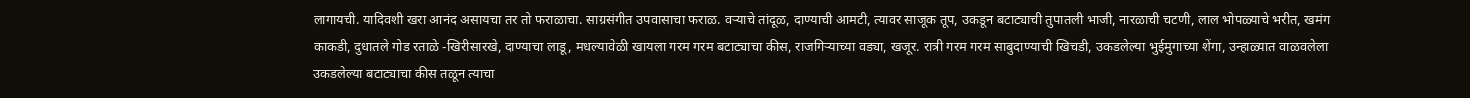लागायची. यादिवशी खरा आनंद असायचा तर तो फराळाचा. साग्रसंगीत उपवासाचा फराळ. वऱ्याचे तांदूळ, दाण्याची आमटी, त्यावर साजूक तूप, उकडून बटाट्याची तुपातली भाजी, नारळाची चटणी, लाल भोपळ्याचे भरीत, खमंग काकडी, दुधातले गोड रताळे -खिरीसारखे, दाण्याचा लाडू, मधल्यावेळी खायला गरम गरम बटाट्याचा कीस, राजगिऱ्याच्या वड्या, खजूर. रात्री गरम गरम साबुदाण्याची खिचडी, उकडलेल्या भुईमुगाच्या शेंगा, उन्हाळ्यात वाळवलेला उकडलेल्या बटाट्याचा कीस तळून त्याचा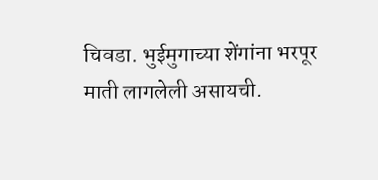चिवडा. भुईमुगाच्या शेंगांना भरपूर माती लागलेली असायची.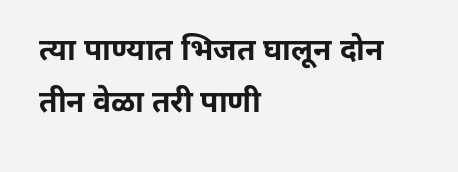त्या पाण्यात भिजत घालून दोन तीन वेळा तरी पाणी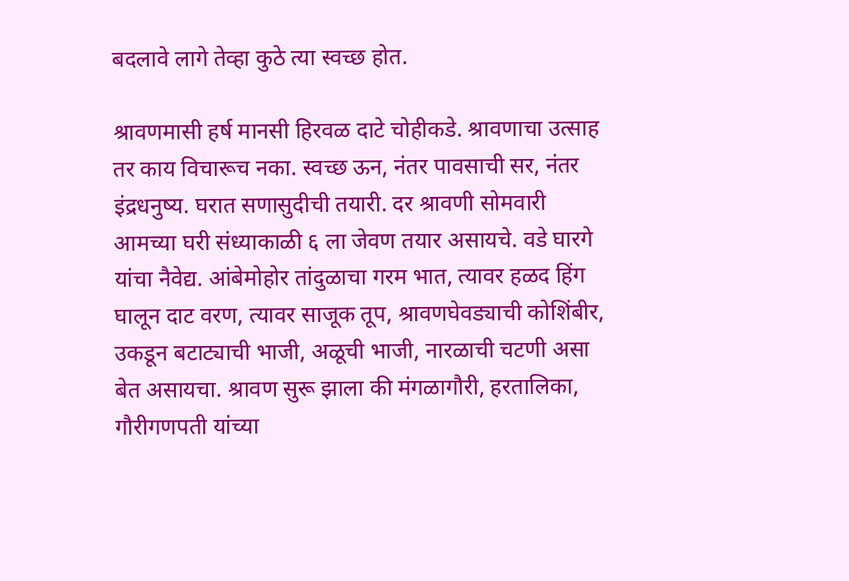बदलावे लागे तेव्हा कुठे त्या स्वच्छ होत.

श्रावणमासी हर्ष मानसी हिरवळ दाटे चोहीकडे. श्रावणाचा उत्साह तर काय विचारूच नका. स्वच्छ ऊन, नंतर पावसाची सर, नंतर इंद्रधनुष्य. घरात सणासुदीची तयारी. दर श्रावणी सोमवारी आमच्या घरी संध्याकाळी ६ ला जेवण तयार असायचे. वडे घारगे यांचा नैवेद्य. आंबेमोहोर तांदुळाचा गरम भात, त्यावर हळद हिंग घालून दाट वरण, त्यावर साजूक तूप, श्रावणघेवड्याची कोशिंबीर, उकडून बटाट्याची भाजी, अळूची भाजी, नारळाची चटणी असा बेत असायचा. श्रावण सुरू झाला की मंगळागौरी, हरतालिका, गौरीगणपती यांच्या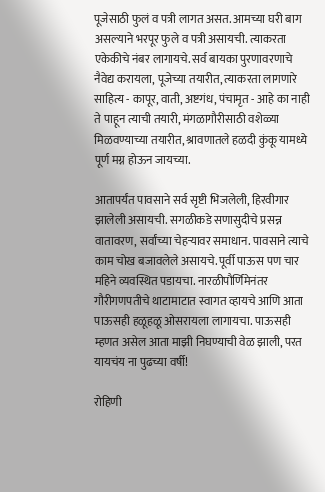पूजेसाठी फुलं व पत्री लागत असत. आमच्या घरी बाग असल्याने भरपूर फुले व पत्री असायची. त्याकरता एकेकीचे नंबर लागायचे. सर्व बायका पुरणावरणाचे नैवेद्य करायला, पूजेच्या तयारीत, त्याकरता लागणारे साहित्य - कापूर, वाती, अष्टगंध, पंचामृत - आहे का नाही ते पाहून त्याची तयारी, मंगळागौरीसाठी वशेळ्या मिळवण्याच्या तयारीत, श्रावणातले हळदी कुंकू यामध्ये पूर्ण मग्न होऊन जायच्या.

आतापर्यंत पावसाने सर्व सृष्टी भिजलेली, हिरवीगार झालेली असायची. सगळीकडे सणासुदीचे प्रसन्न वातावरण, सर्वांच्या चेहऱ्यावर समाधान. पावसाने त्याचे काम चोख बजावलेले असायचे. पूर्वी पाऊस पण चार महिने व्यवस्थित पडायचा. नारळीपौर्णिमेनंतर गौरीगणपतीचे थाटामाटात स्वागत व्हायचे आणि आता पाऊसही हळूहळू ओसरायला लागायचा. पाऊसही म्हणत असेल आता माझी निघण्याची वेळ झाली, परत यायचंय ना पुढच्या वर्षी!

रोहिणी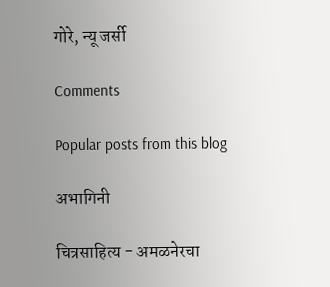गोरे, न्यू जर्सी

Comments

Popular posts from this blog

अभागिनी

चित्रसाहित्य - अमळनेरचा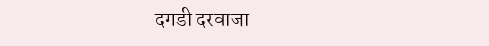दगडी दरवाजा